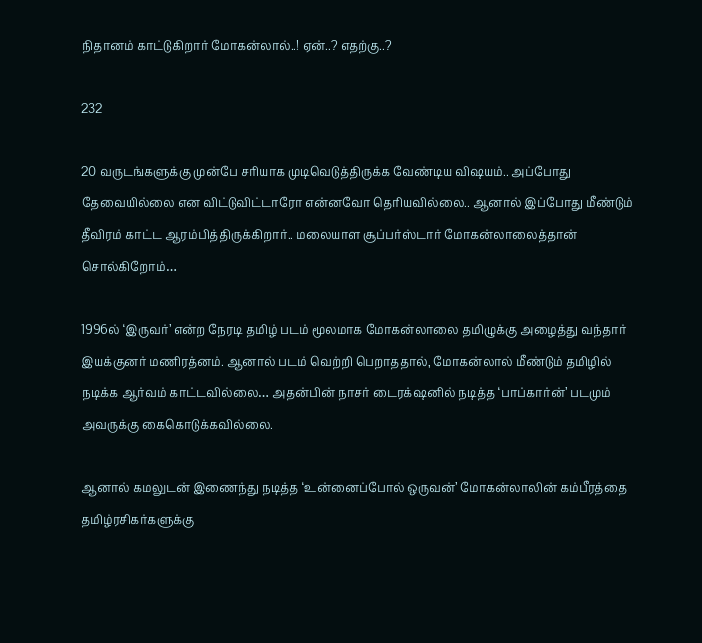நிதானம் காட்டுகிறார் மோகன்லால்..! ஏன்..? எதற்கு..?

232

20 வருடங்களுக்கு முன்பே சரியாக முடிவெடுத்திருக்க வேண்டிய விஷயம்.. அப்போது தேவையில்லை என விட்டுவிட்டாரோ என்னவோ தெரியவில்லை.. ஆனால் இப்போது மீண்டும் தீவிரம் காட்ட ஆரம்பித்திருக்கிறார்.. மலையாள சூப்பர்ஸ்டார் மோகன்லாலைத்தான் சொல்கிறோம்…

1996ல் ‘இருவர்’ என்ற நேரடி தமிழ் படம் மூலமாக மோகன்லாலை தமிழுக்கு அழைத்து வந்தார் இயக்குனர் மணிரத்னம். ஆனால் படம் வெற்றி பெறாததால், மோகன்லால் மீண்டும் தமிழில் நடிக்க ஆர்வம் காட்டவில்லை… அதன்பின் நாசர் டைரக்‌ஷனில் நடித்த ‘பாப்கார்ன்’ படமும் அவருக்கு கைகொடுக்கவில்லை.

ஆனால் கமலுடன் இணைந்து நடித்த ‘உன்னைப்போல் ஒருவன்’ மோகன்லாலின் கம்பீரத்தை தமிழ்ரசிகர்களுக்கு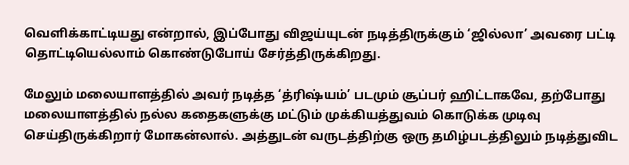வெளிக்காட்டியது என்றால், இப்போது விஜய்யுடன் நடித்திருக்கும் ‘ஜில்லா’ அவரை பட்டி தொட்டியெல்லாம் கொண்டுபோய் சேர்த்திருக்கிறது.

மேலும் மலையாளத்தில் அவர் நடித்த ‘த்ரிஷ்யம்’ படமும் சூப்பர் ஹிட்டாகவே, தற்போது மலையாளத்தில் நல்ல கதைகளுக்கு மட்டும் முக்கியத்துவம் கொடுக்க முடிவு செய்திருக்கிறார் மோகன்லால். அத்துடன் வருடத்திற்கு ஒரு தமிழ்படத்திலும் நடித்துவிட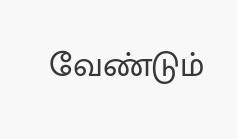வேண்டும்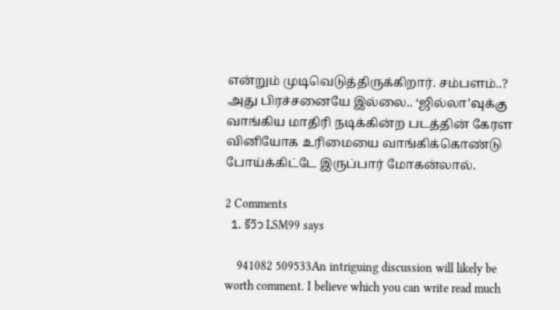என்றும் முடிவெடுத்திருக்கிறார். சம்பளம்..? அது பிரச்சனையே இல்லை.. ‘ஜில்லா’வுக்கு வாங்கிய மாதிரி நடிக்கின்ற படத்தின் கேரள வினியோக உரிமையை வாங்கிக்கொண்டு போய்க்கிட்டே இருப்பார் மோகன்லால்.

2 Comments
  1. รีวิว LSM99 says

    941082 509533An intriguing discussion will likely be worth comment. I believe which you can write read much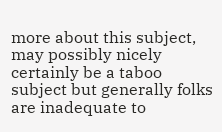more about this subject, may possibly nicely certainly be a taboo subject but generally folks are inadequate to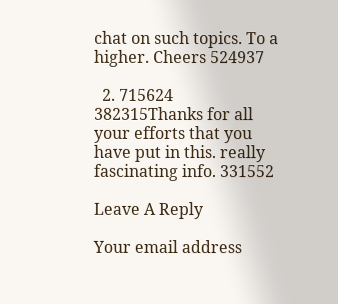chat on such topics. To a higher. Cheers 524937

  2. 715624 382315Thanks for all your efforts that you have put in this. really fascinating info. 331552

Leave A Reply

Your email address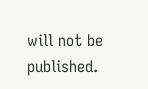will not be published.